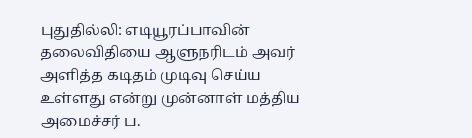புதுதில்லி: எடியூரப்பாவின் தலைவிதியை ஆளுநரிடம் அவர் அளித்த கடிதம் முடிவு செய்ய உள்ளது என்று முன்னாள் மத்திய அமைச்சர் ப.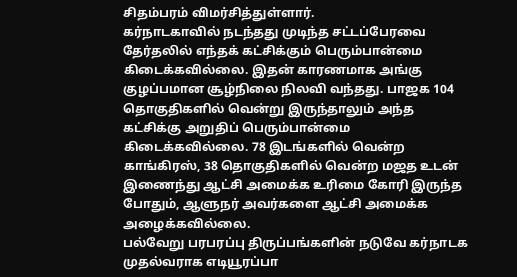சிதம்பரம் விமர்சித்துள்ளார்.
கர்நாடகாவில் நடந்தது முடிந்த சட்டப்பேரவை தேர்தலில் எந்தக் கட்சிக்கும் பெரும்பான்மை கிடைக்கவில்லை. இதன் காரணமாக அங்கு குழப்பமான சூழ்நிலை நிலவி வந்தது. பாஜக 104 தொகுதிகளில் வென்று இருந்தாலும் அந்த கட்சிக்கு அறுதிப் பெரும்பான்மை கிடைக்கவில்லை. 78 இடங்களில் வென்ற காங்கிரஸ், 38 தொகுதிகளில் வென்ற மஜத உடன் இணைந்து ஆட்சி அமைக்க உரிமை கோரி இருந்த போதும், ஆளுநர் அவர்களை ஆட்சி அமைக்க அழைக்கவில்லை.
பல்வேறு பரபரப்பு திருப்பங்களின் நடுவே கர்நாடக முதல்வராக எடியூரப்பா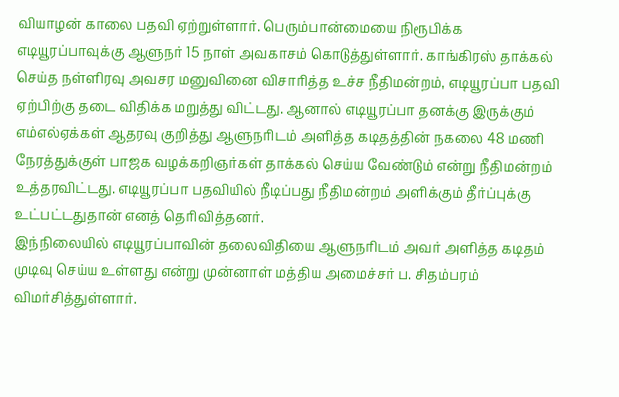வியாழன் காலை பதவி ஏற்றுள்ளார். பெரும்பான்மையை நிரூபிக்க எடியூரப்பாவுக்கு ஆளுநர் 15 நாள் அவகாசம் கொடுத்துள்ளார். காங்கிரஸ் தாக்கல் செய்த நள்ளிரவு அவசர மனுவினை விசாரித்த உச்ச நீதிமன்றம், எடியூரப்பா பதவி ஏற்பிற்கு தடை விதிக்க மறுத்து விட்டது. ஆனால் எடியூரப்பா தனக்கு இருக்கும் எம்எல்ஏக்கள் ஆதரவு குறித்து ஆளுநரிடம் அளித்த கடிதத்தின் நகலை 48 மணி நேரத்துக்குள் பாஜக வழக்கறிஞர்கள் தாக்கல் செய்ய வேண்டும் என்று நீதிமன்றம் உத்தரவிட்டது. எடியூரப்பா பதவியில் நீடிப்பது நீதிமன்றம் அளிக்கும் தீர்ப்புக்கு உட்பட்டதுதான் எனத் தெரிவித்தனர்.
இந்நிலையில் எடியூரப்பாவின் தலைவிதியை ஆளுநரிடம் அவர் அளித்த கடிதம் முடிவு செய்ய உள்ளது என்று முன்னாள் மத்திய அமைச்சர் ப. சிதம்பரம் விமர்சித்துள்ளார்.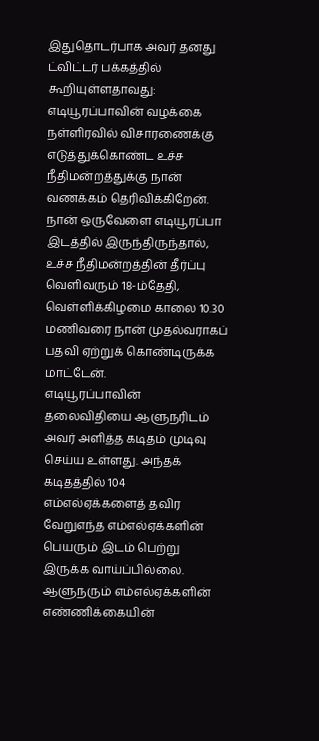இதுதொடர்பாக அவர் தனது ட்விட்டர் பக்கத்தில் கூறியுள்ளதாவது:
எடியூரப்பாவின் வழக்கை நள்ளிரவில் விசாரணைக்கு எடுத்துக்கொண்ட உச்ச நீதிமன்றத்துக்கு நான் வணக்கம் தெரிவிக்கிறேன். நான் ஒருவேளை எடியூரப்பா இடத்தில் இருந்திருந்தால், உச்ச நீதிமன்றத்தின் தீர்ப்பு வெளிவரும் 18-ம்தேதி, வெள்ளிக்கிழமை காலை 10.30 மணிவரை நான் முதல்வராகப் பதவி ஏற்றுக் கொண்டிருக்க மாட்டேன்.
எடியூரப்பாவின் தலைவிதியை ஆளுநரிடம் அவர் அளித்த கடிதம் முடிவு செய்ய உள்ளது. அந்தக் கடிதத்தில் 104 எம்எல்ஏக்களைத் தவிர வேறுஎந்த எம்எல்ஏக்களின் பெயரும் இடம் பெற்று இருக்க வாய்ப்பில்லை. ஆளுநரும் எம்எல்ஏக்களின் எண்ணிக்கையின்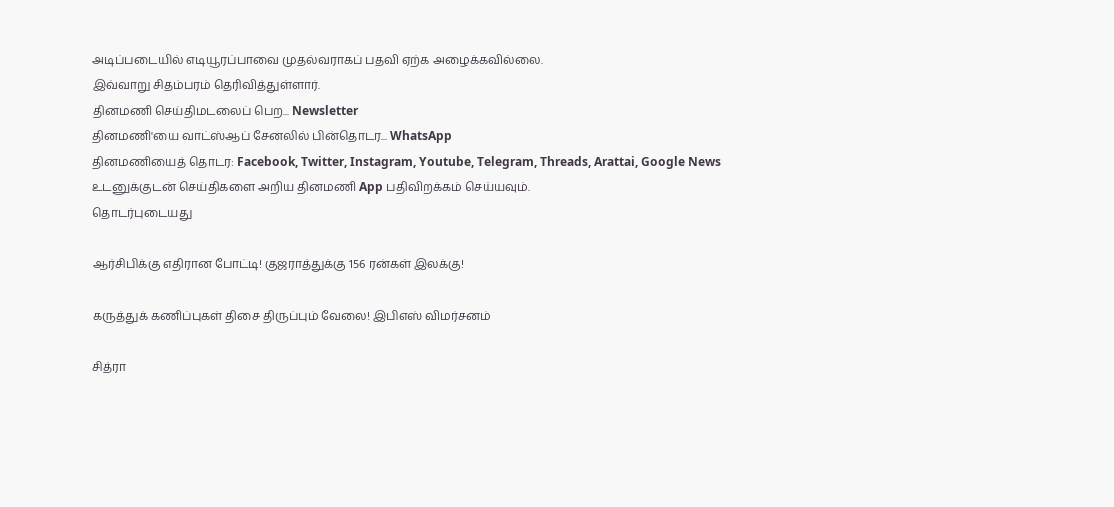அடிப்படையில் எடியூரப்பாவை முதல்வராகப் பதவி ஏற்க அழைக்கவில்லை.
இவ்வாறு சிதம்பரம் தெரிவித்துள்ளார்.
தினமணி செய்திமடலைப் பெற... Newsletter
தினமணி'யை வாட்ஸ்ஆப் சேனலில் பின்தொடர... WhatsApp
தினமணியைத் தொடர: Facebook, Twitter, Instagram, Youtube, Telegram, Threads, Arattai, Google News
உடனுக்குடன் செய்திகளை அறிய தினமணி App பதிவிறக்கம் செய்யவும்.
தொடர்புடையது

ஆர்சிபிக்கு எதிரான போட்டி! குஜராத்துக்கு 156 ரன்கள் இலக்கு!

கருத்துக் கணிப்புகள் திசை திருப்பும் வேலை! இபிஎஸ் விமர்சனம்

சித்ரா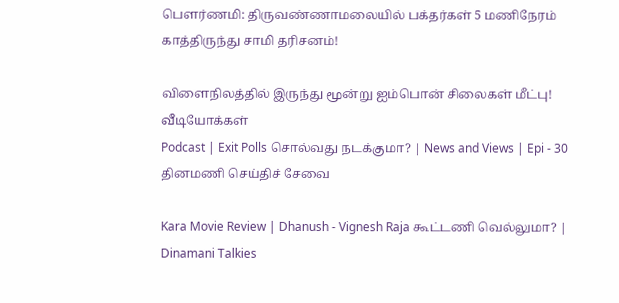பெளர்ணமி: திருவண்ணாமலையில் பக்தர்கள் 5 மணிநேரம் காத்திருந்து சாமி தரிசனம்!

விளைநிலத்தில் இருந்து மூன்று ஐம்பொன் சிலைகள் மீட்பு!
வீடியோக்கள்
Podcast | Exit Polls சொல்வது நடக்குமா? | News and Views | Epi - 30
தினமணி செய்திச் சேவை

Kara Movie Review | Dhanush - Vignesh Raja கூட்டணி வெல்லுமா? | Dinamani Talkies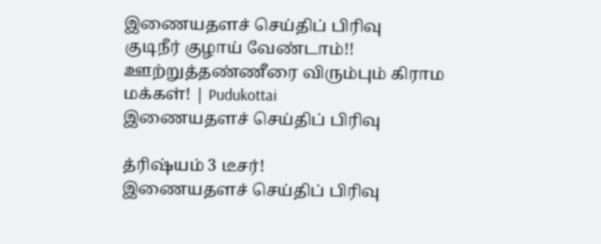இணையதளச் செய்திப் பிரிவு
குடிநீர் குழாய் வேண்டாம்!! ஊற்றுத்தண்ணீரை விரும்பும் கிராம மக்கள்! | Pudukottai
இணையதளச் செய்திப் பிரிவு

த்ரிஷ்யம் 3 டீசர்!
இணையதளச் செய்திப் பிரிவு